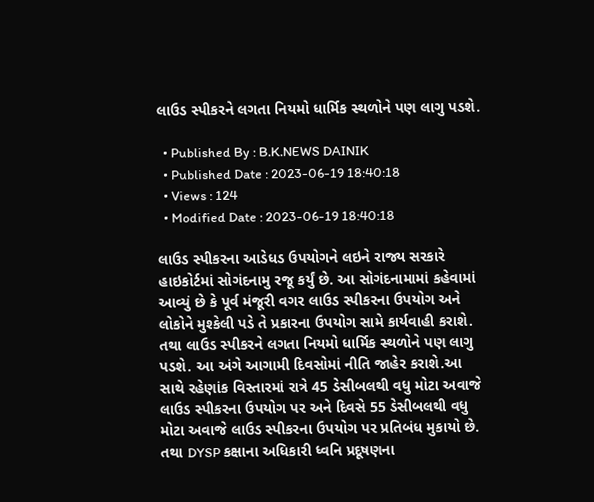લાઉડ સ્પીકરને લગતા નિયમો ધાર્મિક સ્થળોને પણ લાગુ પડશે.

  • Published By : B.K.NEWS DAINIK
  • Published Date : 2023-06-19 18:40:18
  • Views : 124
  • Modified Date : 2023-06-19 18:40:18

લાઉડ સ્પીકરના આડેધડ ઉપયોગને લઇને રાજ્ય સરકારે હાઇકોર્ટમાં સોગંદનામુ રજૂ કર્યું છે. આ સોગંદનામામાં કહેવામાં આવ્યું છે કે પૂર્વ મંજૂરી વગર લાઉડ સ્પીકરના ઉપયોગ અને લોકોને મુશ્કેલી પડે તે પ્રકારના ઉપયોગ સામે કાર્યવાહી કરાશે. તથા લાઉડ સ્પીકરને લગતા નિયમો ધાર્મિક સ્થળોને પણ લાગુ પડશે. આ અંગે આગામી દિવસોમાં નીતિ જાહેર કરાશે.આ સાથે રહેણાંક વિસ્તારમાં રાત્રે 45 ડેસીબલથી વધુ મોટા અવાજે લાઉડ સ્પીકરના ઉપયોગ પર અને દિવસે 55 ડેસીબલથી વધુ મોટા અવાજે લાઉડ સ્પીકરના ઉપયોગ પર પ્રતિબંધ મુકાયો છે. તથા DYSP કક્ષાના અધિકારી ધ્વનિ પ્રદૂષણના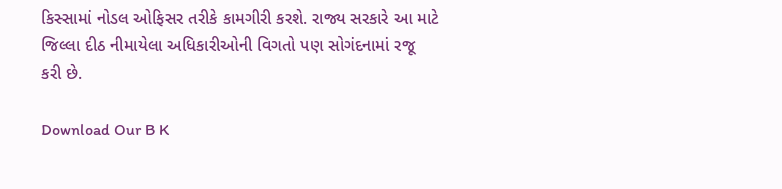કિસ્સામાં નોડલ ઓફિસર તરીકે કામગીરી કરશે. રાજ્ય સરકારે આ માટે જિલ્લા દીઠ નીમાયેલા અધિકારીઓની વિગતો પણ સોગંદનામાં રજૂ કરી છે.

Download Our B K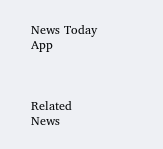News Today App



Related News